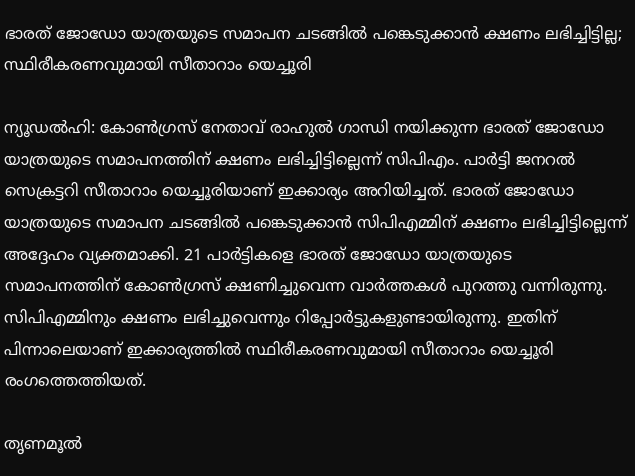ഭാരത് ജോഡോ യാത്രയുടെ സമാപന ചടങ്ങിൽ പങ്കെടുക്കാൻ ക്ഷണം ലഭിച്ചിട്ടില്ല; സ്ഥിരീകരണവുമായി സീതാറാം യെച്ചൂരി

ന്യൂഡൽഹി: കോൺഗ്രസ് നേതാവ് രാഹുൽ ഗാന്ധി നയിക്കുന്ന ഭാരത് ജോഡോ യാത്രയുടെ സമാപനത്തിന് ക്ഷണം ലഭിച്ചിട്ടില്ലെന്ന് സിപിഎം. പാർട്ടി ജനറൽ സെക്രട്ടറി സീതാറാം യെച്ചൂരിയാണ് ഇക്കാര്യം അറിയിച്ചത്. ഭാരത് ജോഡോ യാത്രയുടെ സമാപന ചടങ്ങിൽ പങ്കെടുക്കാൻ സിപിഎമ്മിന് ക്ഷണം ലഭിച്ചിട്ടില്ലെന്ന് അദ്ദേഹം വ്യക്തമാക്കി. 21 പാർട്ടികളെ ഭാരത് ജോഡോ യാത്രയുടെ സമാപനത്തിന് കോൺഗ്രസ് ക്ഷണിച്ചുവെന്ന വാർത്തകൾ പുറത്തു വന്നിരുന്നു. സിപിഎമ്മിനും ക്ഷണം ലഭിച്ചുവെന്നും റിപ്പോർട്ടുകളുണ്ടായിരുന്നു. ഇതിന് പിന്നാലെയാണ് ഇക്കാര്യത്തിൽ സ്ഥിരീകരണവുമായി സീതാറാം യെച്ചൂരി രംഗത്തെത്തിയത്.

തൃണമൂൽ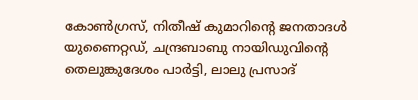കോൺഗ്രസ്, നിതീഷ് കുമാറിന്റെ ജനതാദൾ യുണൈറ്റഡ്, ചന്ദ്രബാബു നായിഡുവിന്റെ തെലുങ്കുദേശം പാർട്ടി, ലാലു പ്രസാദ്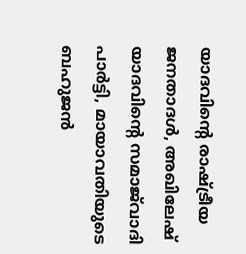യാദവിന്റെ രാഷ്ട്രീയ ജനതാദൾ, അഖിലേഷ് യാദവിന്റെ സമാജ്‌വാദി പാർട്ടി, മായാവതിയുടെ ബഹുജൻ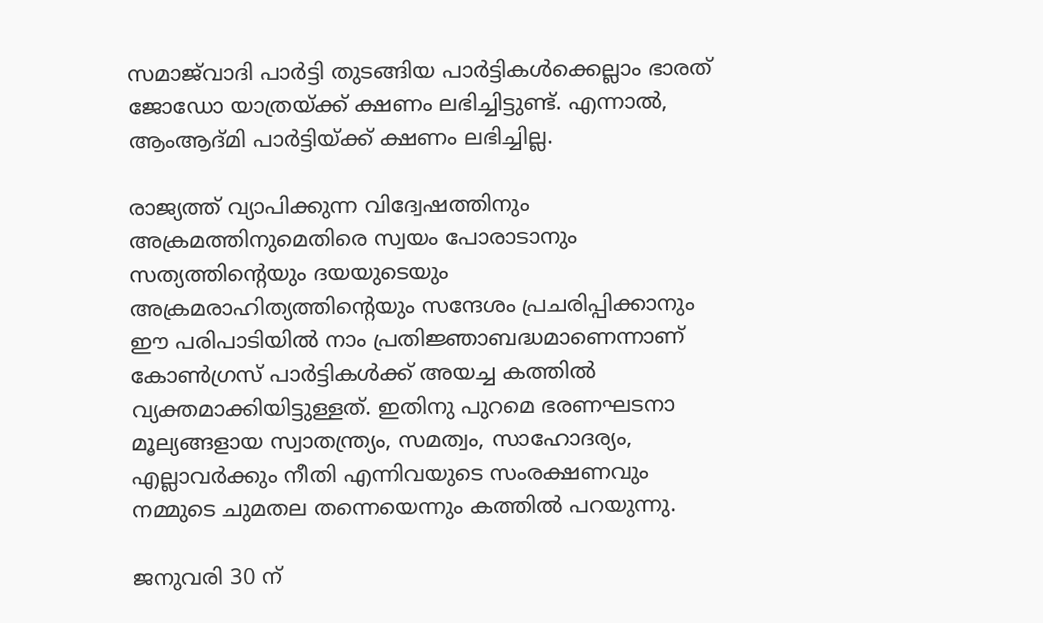സമാജ്‌വാദി പാർട്ടി തുടങ്ങിയ പാർട്ടികൾക്കെല്ലാം ഭാരത് ജോഡോ യാത്രയ്ക്ക് ക്ഷണം ലഭിച്ചിട്ടുണ്ട്. എന്നാൽ, ആംആദ്മി പാർട്ടിയ്ക്ക് ക്ഷണം ലഭിച്ചില്ല.

രാജ്യത്ത് വ്യാപിക്കുന്ന വിദ്വേഷത്തിനും അക്രമത്തിനുമെതിരെ സ്വയം പോരാടാനും സത്യത്തിന്റെയും ദയയുടെയും അക്രമരാഹിത്യത്തിന്റെയും സന്ദേശം പ്രചരിപ്പിക്കാനും ഈ പരിപാടിയിൽ നാം പ്രതിജ്ഞാബദ്ധമാണെന്നാണ് കോൺഗ്രസ് പാർട്ടികൾക്ക് അയച്ച കത്തിൽ വ്യക്തമാക്കിയിട്ടുള്ളത്. ഇതിനു പുറമെ ഭരണഘടനാ മൂല്യങ്ങളായ സ്വാതന്ത്ര്യം, സമത്വം, സാഹോദര്യം, എല്ലാവർക്കും നീതി എന്നിവയുടെ സംരക്ഷണവും നമ്മുടെ ചുമതല തന്നെയെന്നും കത്തിൽ പറയുന്നു.

ജനുവരി 30 ന്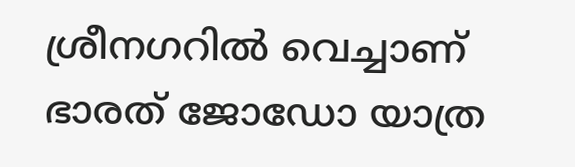ശ്രീനഗറിൽ വെച്ചാണ് ഭാരത് ജോഡോ യാത്ര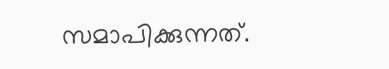സമാപിക്കുന്നത്.